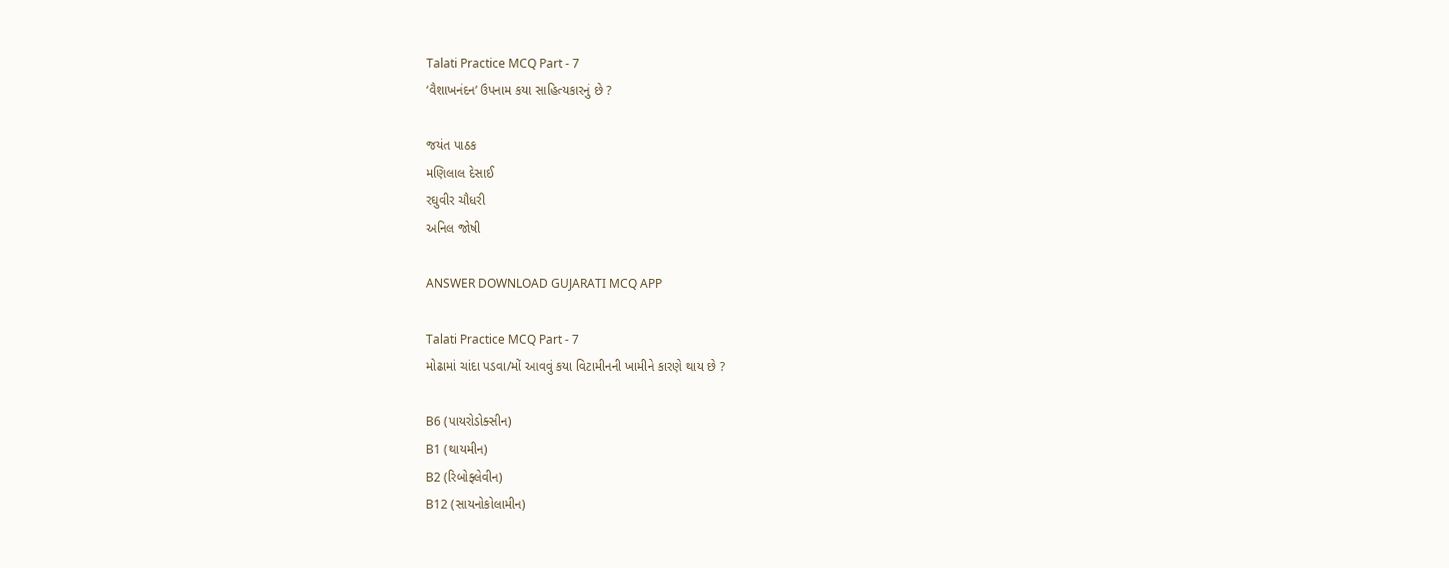Talati Practice MCQ Part - 7
‘વૈશાખનંદન’ ઉપનામ કયા સાહિત્યકારનું છે ?

જયંત પાઠક
મણિલાલ દેસાઈ
રઘુવીર ચૌધરી
અનિલ જોષી

ANSWER DOWNLOAD GUJARATI MCQ APP

Talati Practice MCQ Part - 7
મોઢામાં ચાંદા પડવા/મોં આવવું કયા વિટામીનની ખામીને કારણે થાય છે ?

B6 (પાયરોડોક્સીન)
B1 (થાયમીન)
B2 (રિબોફ્લેવીન)
B12 (સાયનોકોલામીન)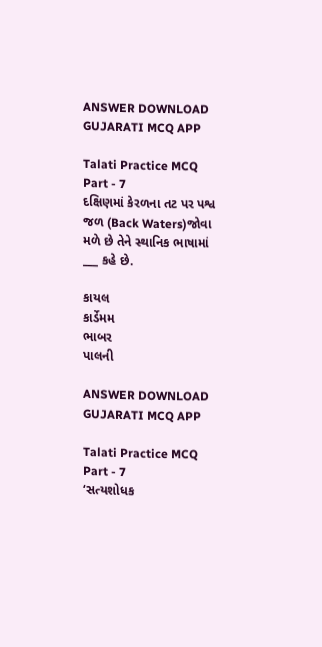ANSWER DOWNLOAD GUJARATI MCQ APP

Talati Practice MCQ Part - 7
દક્ષિણમાં કેરળના તટ પર પશ્વ જળ (Back Waters)જોવા મળે છે તેને સ્થાનિક ભાષામાં ___ કહે છે.

કાયલ
કાર્ડેમમ
ભાબર
પાલની

ANSWER DOWNLOAD GUJARATI MCQ APP

Talati Practice MCQ Part - 7
‘સત્યશોધક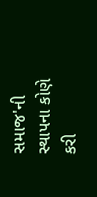સમાજ'ની સ્થાપના કોણે કરી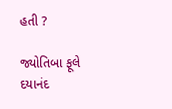હતી ?

જ્યોતિબા ફૂલે
દયાનંદ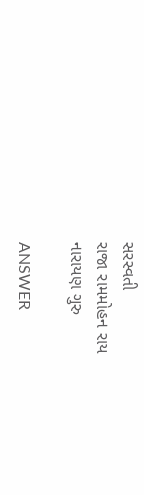સરસ્વતી
રાજા રામમોહન રાય
નારાયણ ગુરુ

ANSWER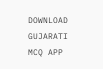DOWNLOAD GUJARATI MCQ APP